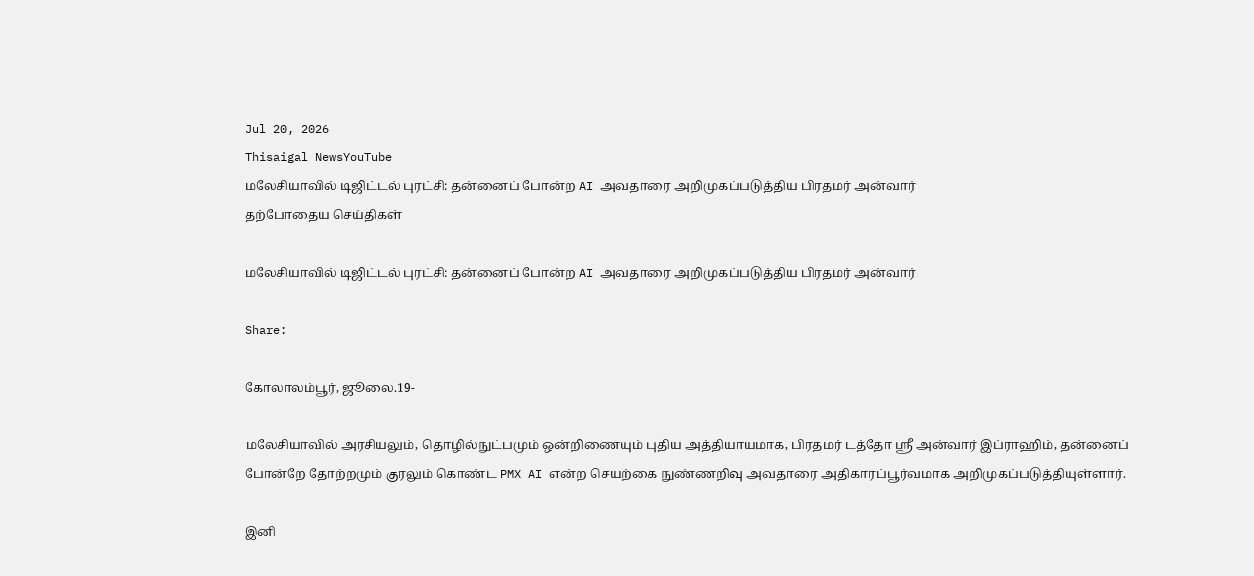Jul 20, 2026
Thisaigal NewsYouTube
மலேசியாவில் டிஜிட்டல் புரட்சி: தன்னைப் போன்ற AI அவதாரை அறிமுகப்படுத்திய பிரதமர் அன்வார்
தற்போதைய செய்திகள்

மலேசியாவில் டிஜிட்டல் புரட்சி: தன்னைப் போன்ற AI அவதாரை அறிமுகப்படுத்திய பிரதமர் அன்வார்

Share:

கோலாலம்பூர், ஜூலை.19-

மலேசியாவில் அரசியலும், தொழில்நுட்பமும் ஒன்றிணையும் புதிய அத்தியாயமாக, பிரதமர் டத்தோ ஸ்ரீ அன்வார் இப்ராஹிம், தன்னைப் போன்றே தோற்றமும் குரலும் கொண்ட PMX AI என்ற செயற்கை நுண்ணறிவு அவதாரை அதிகாரப்பூர்வமாக அறிமுகப்படுத்தியுள்ளார்.

இனி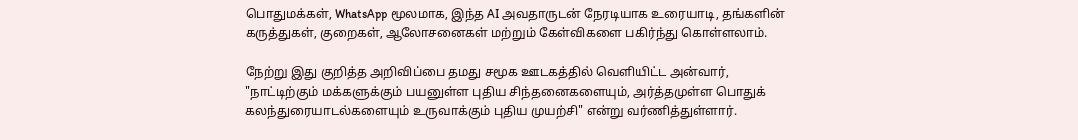பொதுமக்கள், WhatsApp மூலமாக, இந்த AI அவதாருடன் நேரடியாக உரையாடி, தங்களின் கருத்துகள், குறைகள், ஆலோசனைகள் மற்றும் கேள்விகளை பகிர்ந்து கொள்ளலாம்.

நேற்று இது குறித்த அறிவிப்பை தமது சமூக ஊடகத்தில் வெளியிட்ட அன்வார், "நாட்டிற்கும் மக்களுக்கும் பயனுள்ள புதிய சிந்தனைகளையும், அர்த்தமுள்ள பொதுக் கலந்துரையாடல்களையும் உருவாக்கும் புதிய முயற்சி" என்று வர்ணித்துள்ளார்.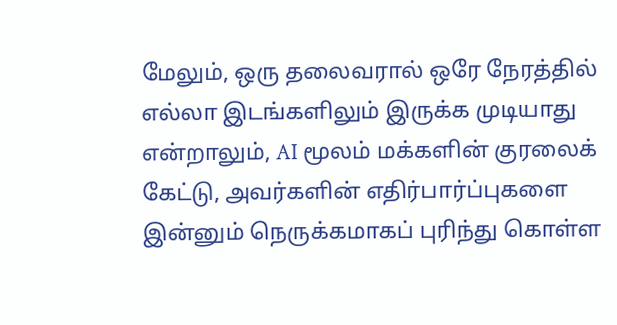மேலும், ஒரு தலைவரால் ஒரே நேரத்தில் எல்லா இடங்களிலும் இருக்க முடியாது என்றாலும், AI மூலம் மக்களின் குரலைக் கேட்டு, அவர்களின் எதிர்பார்ப்புகளை இன்னும் நெருக்கமாகப் புரிந்து கொள்ள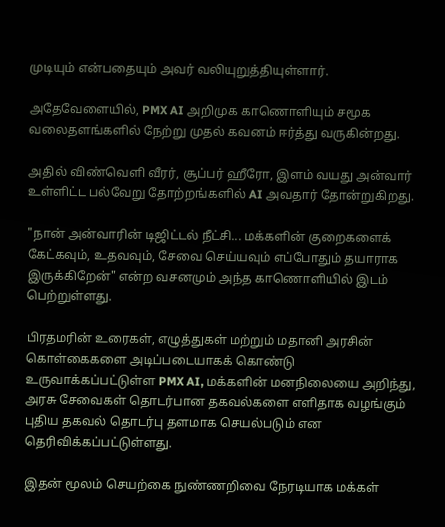முடியும் என்பதையும் அவர் வலியுறுத்தியுள்ளார்.

அதேவேளையில், PMX AI அறிமுக காணொளியும் சமூக வலைதளங்களில் நேற்று முதல் கவனம் ஈர்த்து வருகின்றது.

அதில் விண்வெளி வீரர், சூப்பர் ஹீரோ, இளம் வயது அன்வார் உள்ளிட்ட பல்வேறு தோற்றங்களில் AI அவதார் தோன்றுகிறது.

"நான் அன்வாரின் டிஜிட்டல் நீட்சி... மக்களின் குறைகளைக் கேட்கவும், உதவவும், சேவை செய்யவும் எப்போதும் தயாராக இருக்கிறேன்" என்ற வசனமும் அந்த காணொளியில் இடம் பெற்றுள்ளது.

பிரதமரின் உரைகள், எழுத்துகள் மற்றும் மதானி அரசின் கொள்கைகளை அடிப்படையாகக் கொண்டு உருவாக்கப்பட்டுள்ள PMX AI, மக்களின் மனநிலையை அறிந்து, அரசு சேவைகள் தொடர்பான தகவல்களை எளிதாக வழங்கும் புதிய தகவல் தொடர்பு தளமாக செயல்படும் என தெரிவிக்கப்பட்டுள்ளது.

இதன் மூலம் செயற்கை நுண்ணறிவை நேரடியாக மக்கள்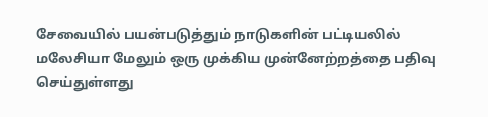சேவையில் பயன்படுத்தும் நாடுகளின் பட்டியலில் மலேசியா மேலும் ஒரு முக்கிய முன்னேற்றத்தை பதிவு செய்துள்ளது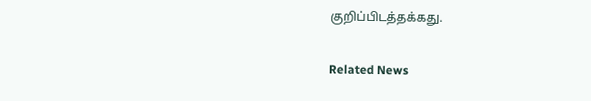குறிப்பிடத்தக்கது.

Related News